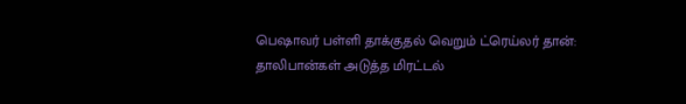பெஷாவர் பள்ளி தாக்குதல் வெறும் ட்ரெய்லர் தான்: தாலிபான்கள் அடுத்த மிரட்டல்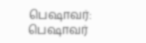பெஷாவர்: பெஷாவர்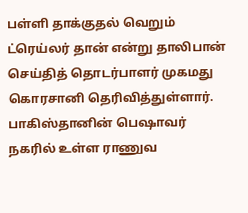பள்ளி தாக்குதல் வெறும் ட்ரெய்லர் தான் என்று தாலிபான் செய்தித் தொடர்பாளர் முகமது கொரசானி தெரிவித்துள்ளார்.
பாகிஸ்தானின் பெஷாவர் நகரில் உள்ள ராணுவ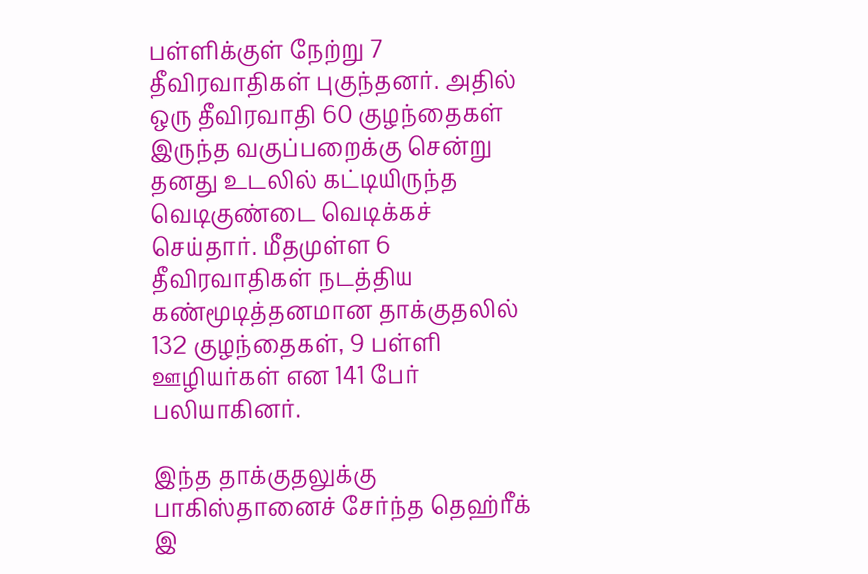பள்ளிக்குள் நேற்று 7 தீவிரவாதிகள் புகுந்தனர். அதில் ஒரு தீவிரவாதி 60 குழந்தைகள் இருந்த வகுப்பறைக்கு சென்று தனது உடலில் கட்டியிருந்த வெடிகுண்டை வெடிக்கச் செய்தார். மீதமுள்ள 6 தீவிரவாதிகள் நடத்திய கண்மூடித்தனமான தாக்குதலில் 132 குழந்தைகள், 9 பள்ளி ஊழியர்கள் என 141 பேர் பலியாகினர்.

இந்த தாக்குதலுக்கு பாகிஸ்தானைச் சேர்ந்த தெஹ்ரீக் இ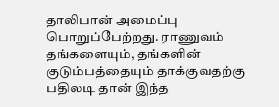தாலிபான் அமைப்பு பொறுப்பேற்றது. ராணுவம் தங்களையும், தங்களின் குடும்பத்தையும் தாக்குவதற்கு பதிலடி தான் இந்த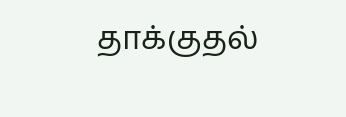தாக்குதல்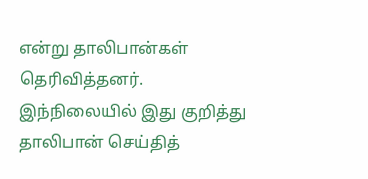என்று தாலிபான்கள் தெரிவித்தனர்.
இந்நிலையில் இது குறித்து தாலிபான் செய்தித்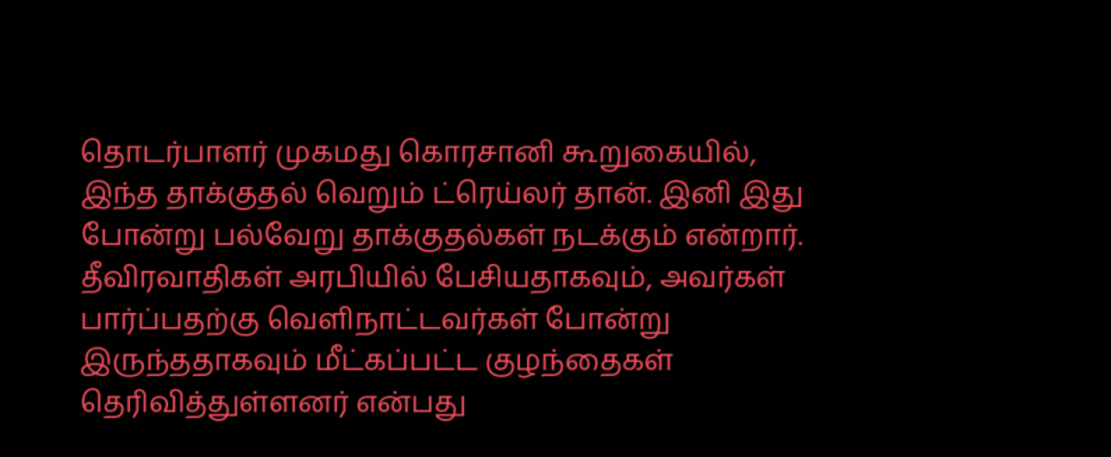தொடர்பாளர் முகமது கொரசானி கூறுகையில்,
இந்த தாக்குதல் வெறும் ட்ரெய்லர் தான். இனி இது போன்று பல்வேறு தாக்குதல்கள் நடக்கும் என்றார்.
தீவிரவாதிகள் அரபியில் பேசியதாகவும், அவர்கள் பார்ப்பதற்கு வெளிநாட்டவர்கள் போன்று இருந்ததாகவும் மீட்கப்பட்ட குழந்தைகள் தெரிவித்துள்ளனர் என்பது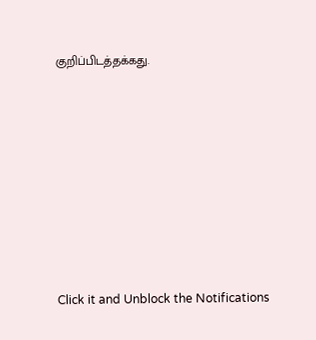குறிப்பிடத்தக்கது.












Click it and Unblock the Notifications